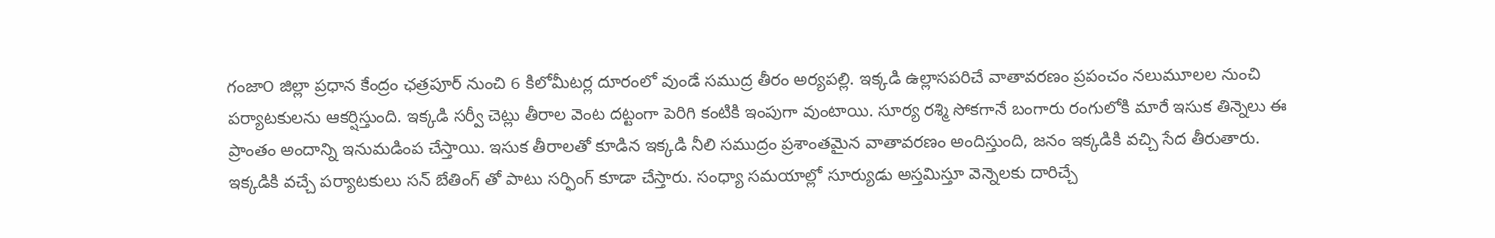గంజా౦ జిల్లా ప్రధాన కేంద్రం ఛత్రపూర్ నుంచి 6 కిలోమీటర్ల దూరంలో వుండే సముద్ర తీరం అర్యపల్లి. ఇక్కడి ఉల్లాసపరిచే వాతావరణం ప్రపంచం నలుమూలల నుంచి పర్యాటకులను ఆకర్షిస్తుంది. ఇక్కడి సర్వీ చెట్లు తీరాల వెంట దట్టంగా పెరిగి కంటికి ఇంపుగా వుంటాయి. సూర్య రశ్మి సోకగానే బంగారు రంగులోకి మారే ఇసుక తిన్నెలు ఈ ప్రాంతం అందాన్ని ఇనుమడింప చేస్తాయి. ఇసుక తీరాలతో కూడిన ఇక్కడి నీలి సముద్రం ప్రశాంతమైన వాతావరణం అందిస్తుంది, జనం ఇక్కడికి వచ్చి సేద తీరుతారు.
ఇక్కడికి వచ్చే పర్యాటకులు సన్ బేతింగ్ తో పాటు సర్ఫింగ్ కూడా చేస్తారు. సంధ్యా సమయాల్లో సూర్యుడు అస్తమిస్తూ వెన్నెలకు దారిచ్చే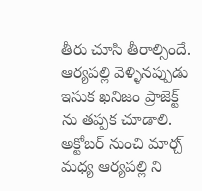తీరు చూసి తీరాల్సిందే. ఆర్యపల్లి వెళ్ళినప్పుడు ఇసుక ఖనిజం ప్రాజెక్ట్ ను తప్పక చూడాలి. అక్టోబర్ నుంచి మార్చ్ మధ్య ఆర్యపల్లి ని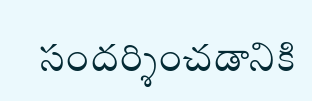సందర్శించడానికి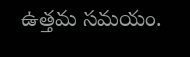ఉత్తమ సమయం.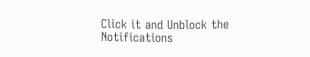Click it and Unblock the Notifications